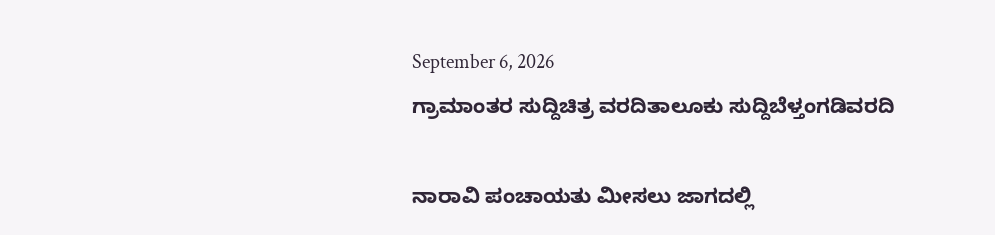September 6, 2026
ಗ್ರಾಮಾಂತರ ಸುದ್ದಿಚಿತ್ರ ವರದಿತಾಲೂಕು ಸುದ್ದಿಬೆಳ್ತಂಗಡಿವರದಿ

ನಾರಾವಿ ಪಂಚಾಯತು ಮೀಸಲು ಜಾಗದಲ್ಲಿ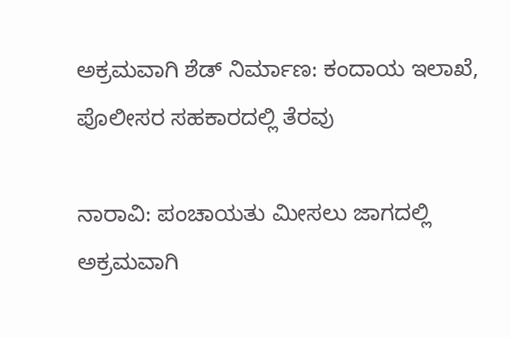ಅಕ್ರಮವಾಗಿ ಶೆಡ್ ನಿರ್ಮಾಣ: ಕಂದಾಯ ಇಲಾಖೆ, ಪೊಲೀಸರ ಸಹಕಾರದಲ್ಲಿ ತೆರವು

ನಾರಾವಿ: ಪಂಚಾಯತು ಮೀಸಲು ಜಾಗದಲ್ಲಿ ಅಕ್ರಮವಾಗಿ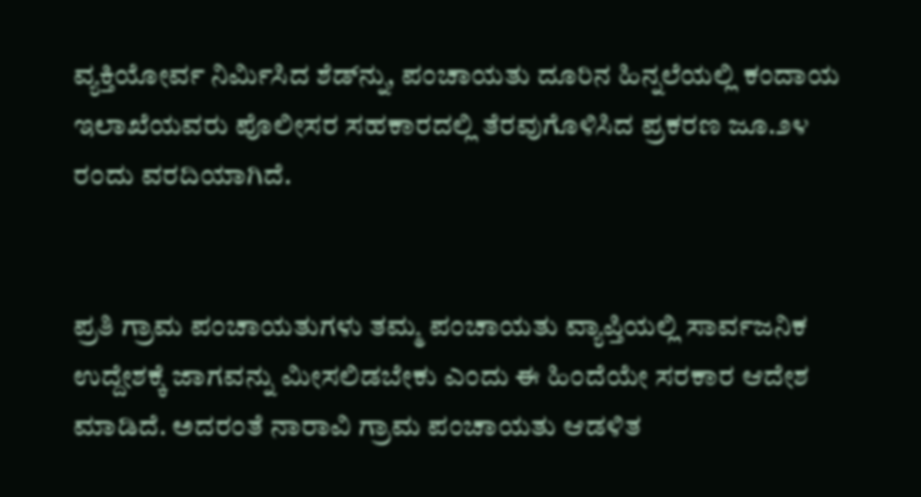ವ್ಯಕ್ತಿಯೋರ್ವ ನಿರ್ಮಿಸಿದ ಶೆಡ್‌ನ್ನು, ಪಂಚಾಯತು ದೂರಿನ ಹಿನ್ನಲೆಯಲ್ಲಿ ಕಂದಾಯ ಇಲಾಖೆಯವರು ಪೊಲೀಸರ ಸಹಕಾರದಲ್ಲಿ ತೆರವುಗೊಳಿಸಿದ ಪ್ರಕರಣ ಜೂ.೨೪ ರಂದು ವರದಿಯಾಗಿದೆ.


ಪ್ರತಿ ಗ್ರಾಮ ಪಂಚಾಯತುಗಳು ತಮ್ಮ ಪಂಚಾಯತು ವ್ಯಾಪ್ತಿಯಲ್ಲಿ ಸಾರ್ವಜನಿಕ ಉದ್ದೇಶಕ್ಕೆ ಜಾಗವನ್ನು ಮೀಸಲಿಡಬೇಕು ಎಂದು ಈ ಹಿಂದೆಯೇ ಸರಕಾರ ಆದೇಶ ಮಾಡಿದೆ. ಅದರಂತೆ ನಾರಾವಿ ಗ್ರಾಮ ಪಂಚಾಯತು ಆಡಳಿತ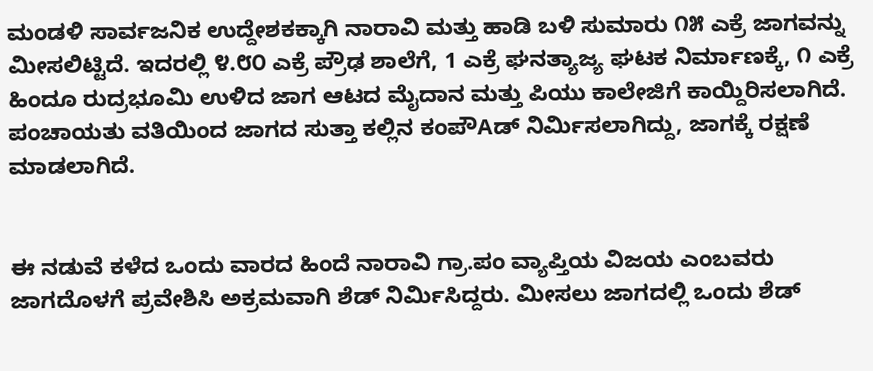ಮಂಡಳಿ ಸಾರ್ವಜನಿಕ ಉದ್ದೇಶಕಕ್ಕಾಗಿ ನಾರಾವಿ ಮತ್ತು ಹಾಡಿ ಬಳಿ ಸುಮಾರು ೧೫ ಎಕ್ರೆ ಜಾಗವನ್ನು ಮೀಸಲಿಟ್ಟಿದೆ. ಇದರಲ್ಲಿ ೪.೮೦ ಎಕ್ರೆ ಪ್ರೌಢ ಶಾಲೆಗೆ, 1 ಎಕ್ರೆ ಘನತ್ಯಾಜ್ಯ ಘಟಕ ನಿರ್ಮಾಣಕ್ಕೆ, ೧ ಎಕ್ರೆ ಹಿಂದೂ ರುದ್ರಭೂಮಿ ಉಳಿದ ಜಾಗ ಆಟದ ಮೈದಾನ ಮತ್ತು ಪಿಯು ಕಾಲೇಜಿಗೆ ಕಾಯ್ದಿರಿಸಲಾಗಿದೆ. ಪಂಚಾಯತು ವತಿಯಿಂದ ಜಾಗದ ಸುತ್ತಾ ಕಲ್ಲಿನ ಕಂಪೌAಡ್ ನಿರ್ಮಿಸಲಾಗಿದ್ದು, ಜಾಗಕ್ಕೆ ರಕ್ಷಣೆ ಮಾಡಲಾಗಿದೆ.


ಈ ನಡುವೆ ಕಳೆದ ಒಂದು ವಾರದ ಹಿಂದೆ ನಾರಾವಿ ಗ್ರಾ.ಪಂ ವ್ಯಾಪ್ತಿಯ ವಿಜಯ ಎಂಬವರು ಜಾಗದೊಳಗೆ ಪ್ರವೇಶಿಸಿ ಅಕ್ರಮವಾಗಿ ಶೆಡ್ ನಿರ್ಮಿಸಿದ್ದರು. ಮೀಸಲು ಜಾಗದಲ್ಲಿ ಒಂದು ಶೆಡ್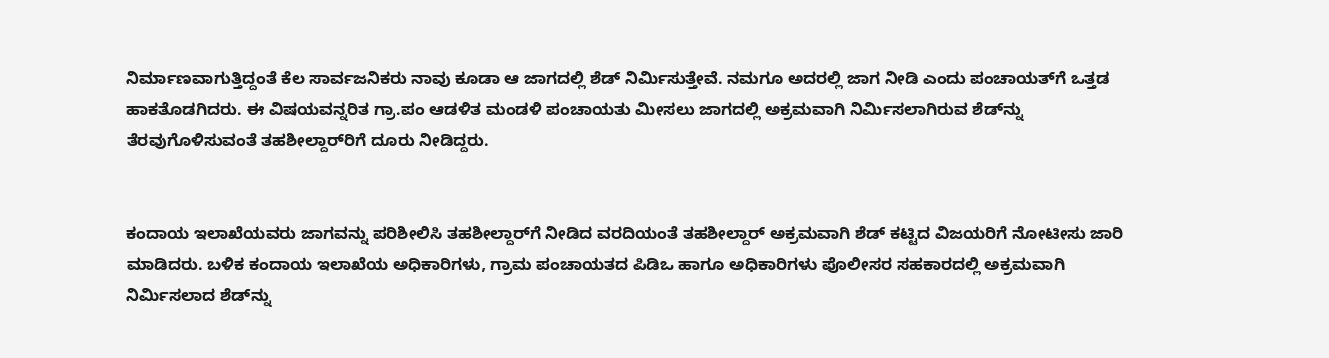ನಿರ್ಮಾಣವಾಗುತ್ತಿದ್ದಂತೆ ಕೆಲ ಸಾರ್ವಜನಿಕರು ನಾವು ಕೂಡಾ ಆ ಜಾಗದಲ್ಲಿ ಶೆಡ್ ನಿರ್ಮಿಸುತ್ತೇವೆ. ನಮಗೂ ಅದರಲ್ಲಿ ಜಾಗ ನೀಡಿ ಎಂದು ಪಂಚಾಯತ್‌ಗೆ ಒತ್ತಡ ಹಾಕತೊಡಗಿದರು. ಈ ವಿಷಯವನ್ನರಿತ ಗ್ರಾ.ಪಂ ಆಡಳಿತ ಮಂಡಳಿ ಪಂಚಾಯತು ಮೀಸಲು ಜಾಗದಲ್ಲಿ ಅಕ್ರಮವಾಗಿ ನಿರ್ಮಿಸಲಾಗಿರುವ ಶೆಡ್‌ನ್ನು ತೆರವುಗೊಳಿಸುವಂತೆ ತಹಶೀಲ್ದಾರ್‌ರಿಗೆ ದೂರು ನೀಡಿದ್ದರು.


ಕಂದಾಯ ಇಲಾಖೆಯವರು ಜಾಗವನ್ನು ಪರಿಶೀಲಿಸಿ ತಹಶೀಲ್ದಾರ್‌ಗೆ ನೀಡಿದ ವರದಿಯಂತೆ ತಹಶೀಲ್ದಾರ್ ಅಕ್ರಮವಾಗಿ ಶೆಡ್ ಕಟ್ಟಿದ ವಿಜಯರಿಗೆ ನೋಟೀಸು ಜಾರಿ ಮಾಡಿದರು. ಬಳಿಕ ಕಂದಾಯ ಇಲಾಖೆಯ ಅಧಿಕಾರಿಗಳು, ಗ್ರಾಮ ಪಂಚಾಯತದ ಪಿಡಿಒ ಹಾಗೂ ಅಧಿಕಾರಿಗಳು ಪೊಲೀಸರ ಸಹಕಾರದಲ್ಲಿ ಅಕ್ರಮವಾಗಿ ನಿರ್ಮಿಸಲಾದ ಶೆಡ್‌ನ್ನು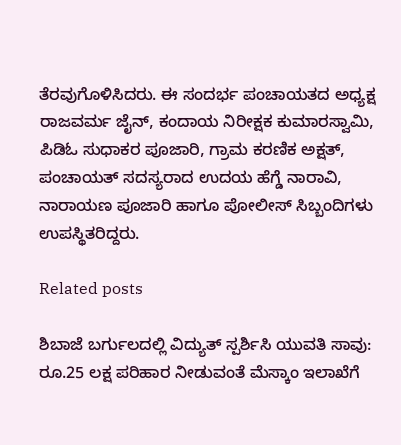ತೆರವುಗೊಳಿಸಿದರು. ಈ ಸಂದರ್ಭ ಪಂಚಾಯತದ ಅಧ್ಯಕ್ಷ ರಾಜವರ್ಮ ಜೈನ್, ಕಂದಾಯ ನಿರೀಕ್ಷಕ ಕುಮಾರಸ್ವಾಮಿ, ಪಿಡಿಓ ಸುಧಾಕರ ಪೂಜಾರಿ, ಗ್ರಾಮ ಕರಣಿಕ ಅಕ್ಷತ್, ಪಂಚಾಯತ್ ಸದಸ್ಯರಾದ ಉದಯ ಹೆಗ್ಡೆ ನಾರಾವಿ, ನಾರಾಯಣ ಪೂಜಾರಿ ಹಾಗೂ ಪೋಲೀಸ್ ಸಿಬ್ಬಂದಿಗಳು ಉಪಸ್ಥಿತರಿದ್ದರು.

Related posts

ಶಿಬಾಜೆ ಬರ್ಗುಲದಲ್ಲಿ ವಿದ್ಯುತ್ ಸ್ಪರ್ಶಿಸಿ ಯುವತಿ ಸಾವು: ರೂ.25 ಲಕ್ಷ ಪರಿಹಾರ ನೀಡುವಂತೆ ಮೆಸ್ಕಾಂ ಇಲಾಖೆಗೆ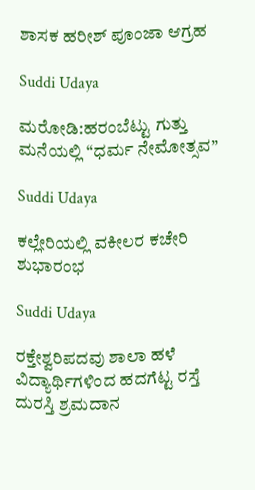ಶಾಸಕ ಹರೀಶ್ ಪೂಂಜಾ ಆಗ್ರಹ

Suddi Udaya

ಮರೋಡಿ:ಹರಂಬೆಟ್ಟು ಗುತ್ತು ಮನೆಯಲ್ಲಿ “ಧರ್ಮ ನೇಮೋತ್ಸವ”

Suddi Udaya

ಕಲ್ಲೇರಿಯಲ್ಲಿ ವಕೀಲರ ಕಚೇರಿ ಶುಭಾರಂಭ

Suddi Udaya

ರಕ್ತೇಶ್ವರಿಪದವು ಶಾಲಾ ಹಳೆ ವಿದ್ಯಾರ್ಥಿಗಳಿಂದ ಹದಗೆಟ್ಟ ರಸ್ತೆ ದುರಸ್ತಿ ಶ್ರಮದಾನ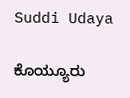Suddi Udaya

ಕೊಯ್ಯೂರು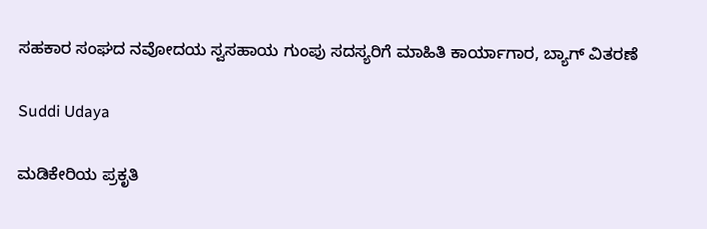ಸಹಕಾರ ಸಂಘದ ನವೋದಯ ಸ್ವಸಹಾಯ ಗುಂಪು ಸದಸ್ಯರಿಗೆ ಮಾಹಿತಿ ಕಾರ್ಯಾಗಾರ, ಬ್ಯಾಗ್ ವಿತರಣೆ

Suddi Udaya

ಮಡಿಕೇರಿಯ ಪ್ರಕೃತಿ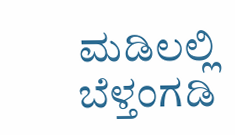ಮಡಿಲಲ್ಲಿ ಬೆಳ್ತಂಗಡಿ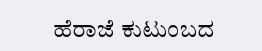ಹೆರಾಜೆ ಕುಟುಂಬದ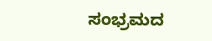ಸಂಭ್ರಮದ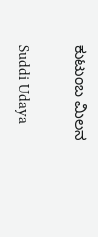ಕುಟುಂಬ ಮಿಲನ

Suddi Udaya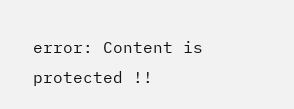error: Content is protected !!